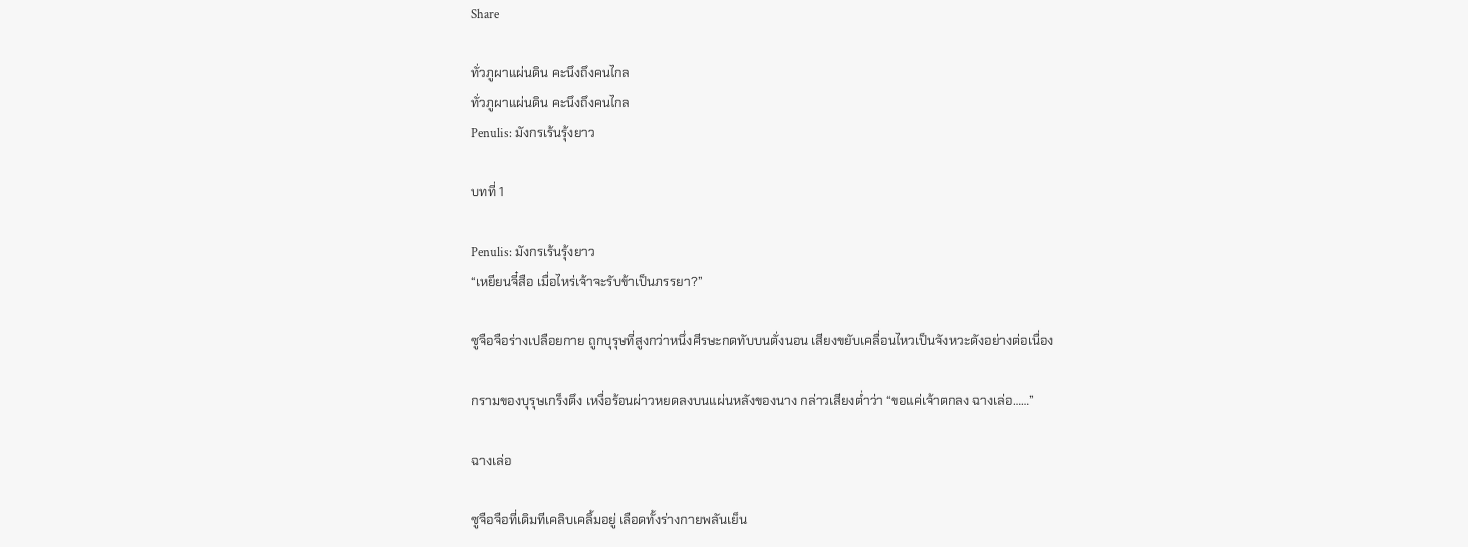Share

ทั่วภูผาแผ่นดิน คะนึงถึงคนไกล
ทั่วภูผาแผ่นดิน คะนึงถึงคนไกล
Penulis: มังกรเร้นรุ้งยาว

บทที่ 1

Penulis: มังกรเร้นรุ้งยาว
“เหยียนจี๋สือ เมื่อไหร่เจ้าจะรับข้าเป็นภรรยา?”

ซูจือจือร่างเปลือยกาย ถูกบุรุษที่สูงกว่าหนึ่งศีรษะกดทับบนตั่งนอน เสียงขยับเคลื่อนไหวเป็นจังหวะดังอย่างต่อเนื่อง

กรามของบุรุษเกร็งตึง เหงื่อร้อนผ่าวหยดลงบนแผ่นหลังของนาง กล่าวเสียงต่ำว่า “ขอแค่เจ้าตกลง ฉางเล่อ……”

ฉางเล่อ

ซูจือจือที่เดิมทีเคลิบเคลิ้มอยู่ เลือดทั้งร่างกายพลันเย็น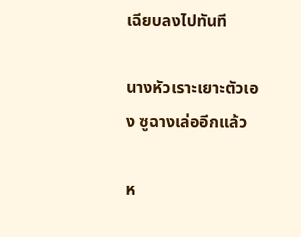เฉียบลงไปทันที

นางหัวเราะเยาะตัวเอง ซูฉางเล่ออีกแล้ว

ห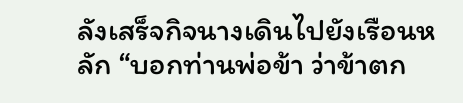ลังเสร็จกิจนางเดินไปยังเรือนหลัก “บอกท่านพ่อข้า ว่าข้าตก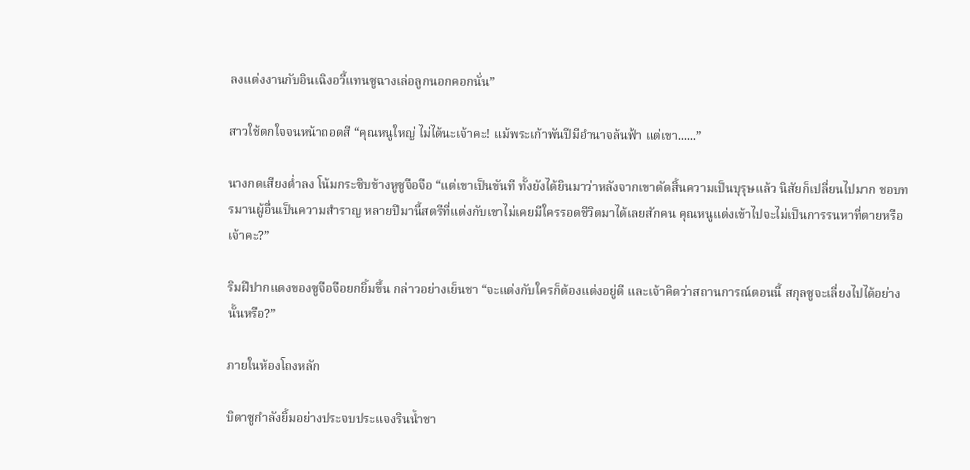ลงแต่งงานกับอินเฉิงอวี้แทนซูฉางเล่อลูกนอกคอกนั่น”

สาวใช้ตกใจจนหน้าถอดสี “คุณหนูใหญ่ ไม่ได้นะเจ้าคะ! แม้พระเก้าพันปีมีอำนาจล้นฟ้า แต่เขา......”

นางกดเสียงต่ำลง โน้มกระซิบข้างหูซูจือจือ “แต่เขาเป็นขันที ทั้งยังได้ยินมาว่าหลังจากเขาตัดสิ้นความเป็นบุรุษแล้ว นิสัยก็เปลี่ยนไปมาก ชอบทรมานผู้อื่นเป็นความสำราญ หลายปีมานี้สตรีที่แต่งกับเขาไม่เคยมีใครรอดชีวิตมาได้เลยสักคน คุณหนูแต่งเข้าไปจะไม่เป็นการรนหาที่ตายหรือเจ้าคะ?”

ริมฝีปากแดงของซูจือจือยกยิ้มขึ้น กล่าวอย่างเย็นชา “จะแต่งกับใครก็ต้องแต่งอยู่ดี และเจ้าคิดว่าสถานการณ์ตอนนี้ สกุลซูจะเลี่ยงไปได้อย่างนั้นหรือ?”

ภายในห้องโถงหลัก

บิดาซูกำลังยิ้มอย่างประจบประแจงรินน้ำชา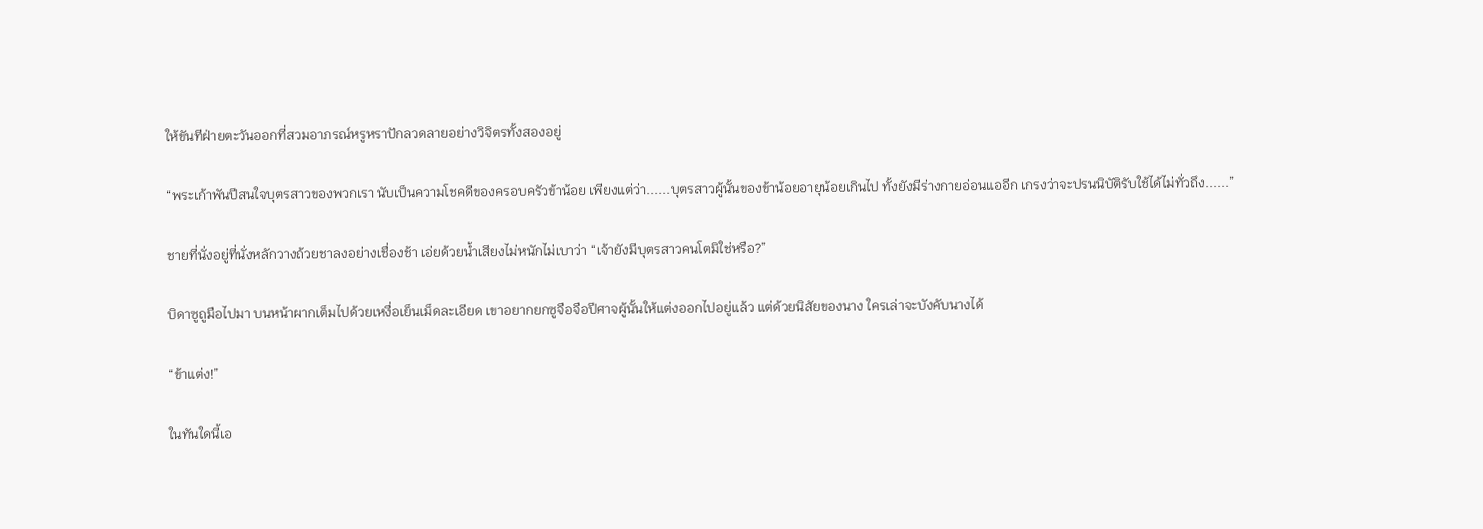ให้ขันทีฝ่ายตะวันออกที่สวมอาภรณ์หรูหราปักลวดลายอย่างวิจิตรทั้งสองอยู่

“พระเก้าพันปีสนใจบุตรสาวของพวกเรา นับเป็นความโชคดีของครอบครัวข้าน้อย เพียงแต่ว่า......บุตรสาวผู้นั้นของข้าน้อยอายุน้อยเกินไป ทั้งยังมีร่างกายอ่อนแออีก เกรงว่าจะปรนนิบัติรับใช้ได้ไม่ทั่วถึง......”

ชายที่นั่งอยู่ที่นั่งหลักวางถ้วยชาลงอย่างเชื่องช้า เอ่ยด้วยน้ำเสียงไม่หนักไม่เบาว่า “เจ้ายังมีบุตรสาวคนโตมิใช่หรือ?”

บิดาซูถูมือไปมา บนหน้าผากเต็มไปด้วยเหงื่อเย็นเม็ดละเอียด เขาอยากยกซูจือจือปีศาจผู้นั้นให้แต่งออกไปอยู่แล้ว แต่ด้วยนิสัยของนาง ใครเล่าจะบังคับนางได้

“ข้าแต่ง!”

ในทันใดนี้เอ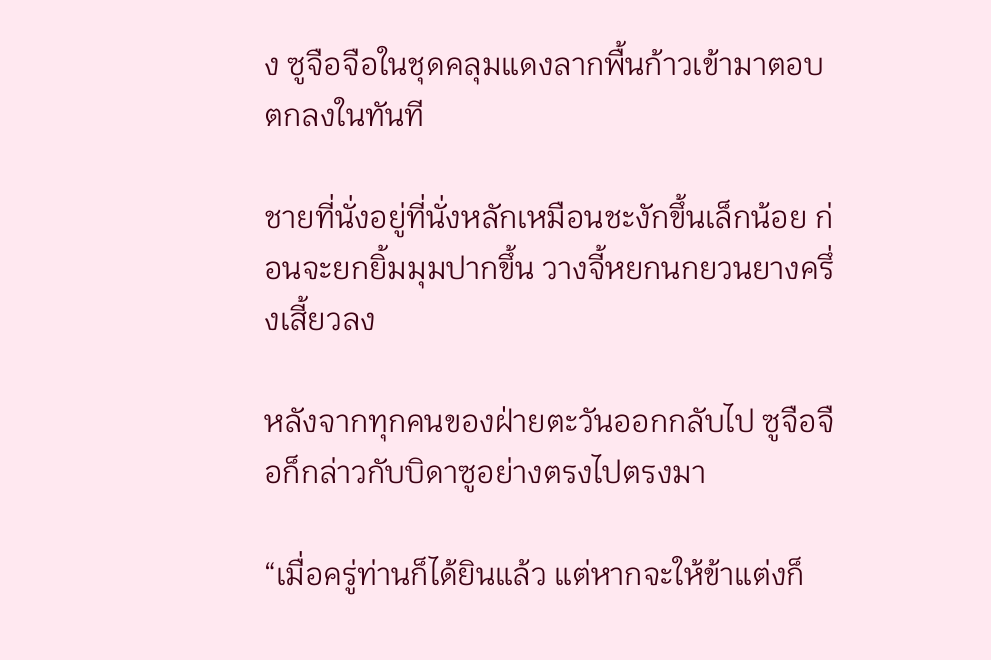ง ซูจือจือในชุดคลุมแดงลากพื้นก้าวเข้ามาตอบตกลงในทันที

ชายที่นั่งอยู่ที่นั่งหลักเหมือนชะงักขึ้นเล็กน้อย ก่อนจะยกยิ้มมุมปากขึ้น วางจี้หยกนกยวนยางครึ่งเสี้ยวลง

หลังจากทุกคนของฝ่ายตะวันออกกลับไป ซูจือจือก็กล่าวกับบิดาซูอย่างตรงไปตรงมา

“เมื่อครู่ท่านก็ได้ยินแล้ว แต่หากจะให้ข้าแต่งก็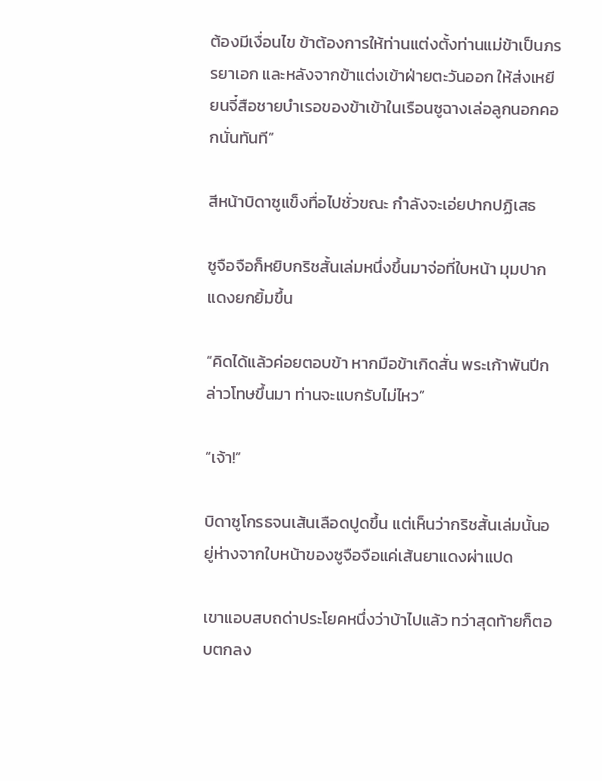ต้องมีเงื่อนไข ข้าต้องการให้ท่านแต่งตั้งท่านแม่ข้าเป็นภรรยาเอก และหลังจากข้าแต่งเข้าฝ่ายตะวันออก ให้ส่งเหยียนจี๋สือชายบำเรอของข้าเข้าในเรือนซูฉางเล่อลูกนอกคอกนั่นทันที”

สีหน้าบิดาซูแข็งทื่อไปชั่วขณะ กำลังจะเอ่ยปากปฏิเสธ

ซูจือจือก็หยิบกริชสั้นเล่มหนึ่งขึ้นมาจ่อที่ใบหน้า มุมปากแดงยกยิ้มขึ้น

“คิดได้แล้วค่อยตอบข้า หากมือข้าเกิดสั่น พระเก้าพันปีกล่าวโทษขึ้นมา ท่านจะแบกรับไม่ไหว”

“เจ้า!”

บิดาซูโกรธจนเส้นเลือดปูดขึ้น แต่เห็นว่ากริชสั้นเล่มนั้นอยู่ห่างจากใบหน้าของซูจือจือแค่เส้นยาแดงผ่าแปด

เขาแอบสบถด่าประโยคหนึ่งว่าบ้าไปแล้ว ทว่าสุดท้ายก็ตอบตกลง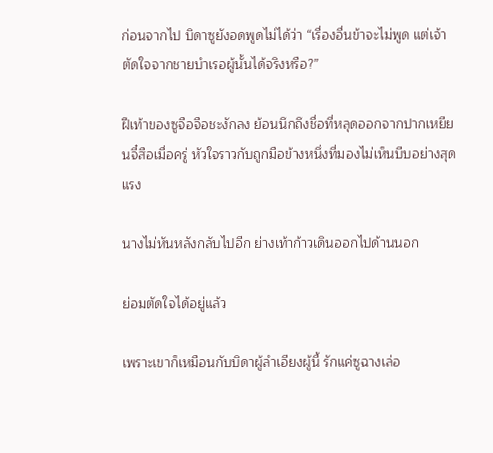ก่อนจากไป บิดาซูยังอดพูดไม่ได้ว่า “เรื่องอื่นข้าจะไม่พูด แต่เจ้าตัดใจจากชายบำเรอผู้นั้นได้จริงหรือ?”

ฝีเท้าของซูจือจือชะงักลง ย้อนนึกถึงชื่อที่หลุดออกจากปากเหยียนจี๋สือเมื่อครู่ หัวใจราวกับถูกมือข้างหนึ่งที่มองไม่เห็นบีบอย่างสุดแรง

นางไม่หันหลังกลับไปอีก ย่างเท้าก้าวเดินออกไปด้านนอก

ย่อมตัดใจได้อยู่แล้ว

เพราะเขาก็เหมือนกับบิดาผู้ลำเอียงผู้นี้ รักแค่ซูฉางเล่อ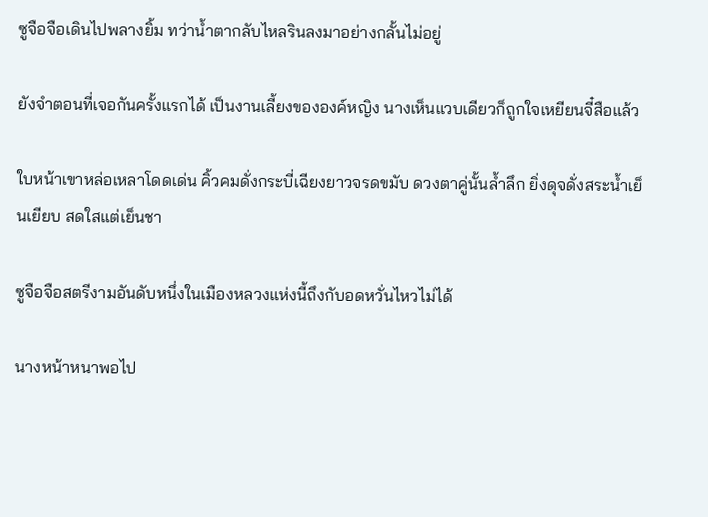ซูจือจือเดินไปพลางยิ้ม ทว่าน้ำตากลับไหลรินลงมาอย่างกลั้นไม่อยู่

ยังจำตอนที่เจอกันครั้งแรกได้ เป็นงานเลี้ยงขององค์หญิง นางเห็นแวบเดียวก็ถูกใจเหยียนจี๋สือแล้ว

ใบหน้าเขาหล่อเหลาโดดเด่น คิ้วคมดั่งกระบี่เฉียงยาวจรดขมับ ดวงตาคู่นั้นล้ำลึก ยิ่งดุจดั่งสระน้ำเย็นเยียบ สดใสแต่เย็นชา

ซูจือจือสตรีงามอันดับหนึ่งในเมืองหลวงแห่งนี้ถึงกับอดหวั่นไหวไม่ได้

นางหน้าหนาพอไป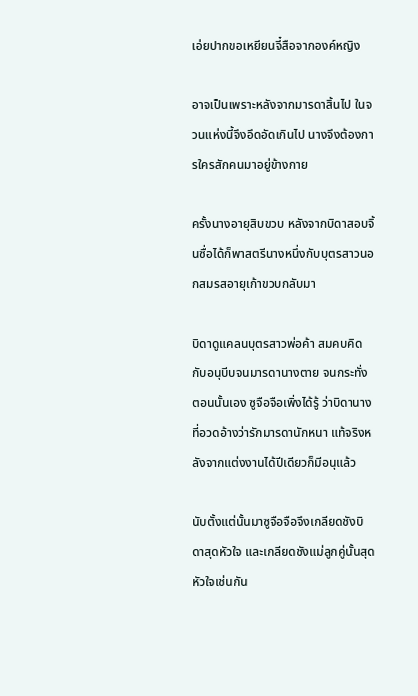เอ่ยปากขอเหยียนจี๋สือจากองค์หญิง

อาจเป็นเพราะหลังจากมารดาสิ้นไป ในจวนแห่งนี้จึงอึดอัดเกินไป นางจึงต้องการใครสักคนมาอยู่ข้างกาย

ครั้งนางอายุสิบขวบ หลังจากบิดาสอบจิ้นซื่อได้ก็พาสตรีนางหนึ่งกับบุตรสาวนอกสมรสอายุเก้าขวบกลับมา

บิดาดูแคลนบุตรสาวพ่อค้า สมคบคิดกับอนุบีบจนมารดานางตาย จนกระทั่งตอนนั้นเอง ซูจือจือเพิ่งได้รู้ ว่าบิดานางที่อวดอ้างว่ารักมารดานักหนา แท้จริงหลังจากแต่งงานได้ปีเดียวก็มีอนุแล้ว

นับตั้งแต่นั้นมาซูจือจือจึงเกลียดชังบิดาสุดหัวใจ และเกลียดชังแม่ลูกคู่นั้นสุดหัวใจเช่นกัน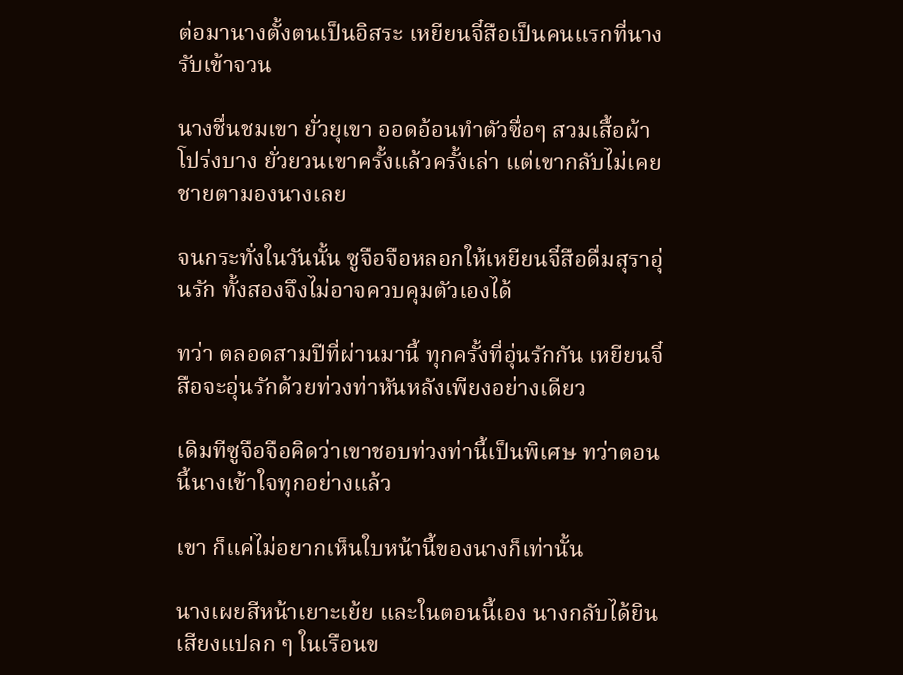ต่อมานางตั้งตนเป็นอิสระ เหยียนจี๋สือเป็นคนแรกที่นางรับเข้าจวน

นางชื่นชมเขา ยั่วยุเขา ออดอ้อนทำตัวซื่อๆ สวมเสื้อผ้าโปร่งบาง ยั่วยวนเขาครั้งแล้วครั้งเล่า แต่เขากลับไม่เคยชายตามองนางเลย

จนกระทั่งในวันนั้น ซูจือจือหลอกให้เหยียนจี๋สือดื่มสุราอุ่นรัก ทั้งสองจึงไม่อาจควบคุมตัวเองได้

ทว่า ตลอดสามปีที่ผ่านมานี้ ทุกครั้งที่อุ่นรักกัน เหยียนจี๋สือจะอุ่นรักด้วยท่วงท่าหันหลังเพียงอย่างเดียว

เดิมทีซูจือจือคิดว่าเขาชอบท่วงท่านี้เป็นพิเศษ ทว่าตอนนี้นางเข้าใจทุกอย่างแล้ว

เขา ก็แค่ไม่อยากเห็นใบหน้านี้ของนางก็เท่านั้น

นางเผยสีหน้าเยาะเย้ย และในตอนนี้เอง นางกลับได้ยินเสียงแปลก ๆ ในเรือนข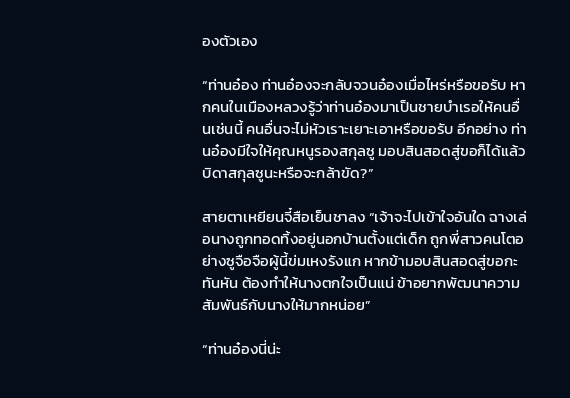องตัวเอง

“ท่านอ๋อง ท่านอ๋องจะกลับจวนอ๋องเมื่อไหร่หรือขอรับ หากคนในเมืองหลวงรู้ว่าท่านอ๋องมาเป็นชายบำเรอให้คนอื่นเช่นนี้ คนอื่นจะไม่หัวเราะเยาะเอาหรือขอรับ อีกอย่าง ท่านอ๋องมีใจให้คุณหนูรองสกุลซู มอบสินสอดสู่ขอก็ได้แล้ว บิดาสกุลซูนะหรือจะกล้าขัด?”

สายตาเหยียนจี๋สือเย็นชาลง “เจ้าจะไปเข้าใจอันใด ฉางเล่อนางถูกทอดทิ้งอยู่นอกบ้านตั้งแต่เด็ก ถูกพี่สาวคนโตอย่างซูจือจือผู้นี้ข่มเหงรังแก หากข้ามอบสินสอดสู่ขอกะทันหัน ต้องทำให้นางตกใจเป็นแน่ ข้าอยากพัฒนาความสัมพันธ์กับนางให้มากหน่อย”

“ท่านอ๋องนี่น่ะ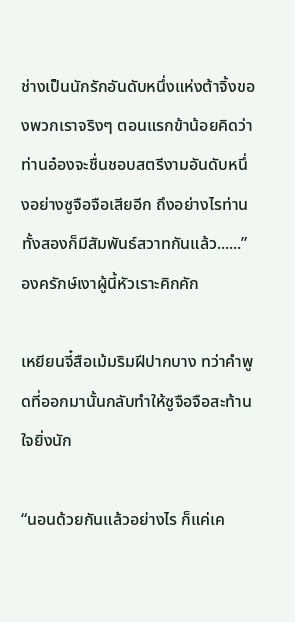ช่างเป็นนักรักอันดับหนึ่งแห่งต้าจิ้งของพวกเราจริงๆ ตอนแรกข้าน้อยคิดว่าท่านอ๋องจะชื่นชอบสตรีงามอันดับหนึ่งอย่างซูจือจือเสียอีก ถึงอย่างไรท่านทั้งสองก็มีสัมพันธ์สวาทกันแล้ว......” องครักษ์เงาผู้นี้หัวเราะคิกคัก

เหยียนจี๋สือเม้มริมฝีปากบาง ทว่าคำพูดที่ออกมานั้นกลับทำให้ซูจือจือสะท้านใจยิ่งนัก

“นอนด้วยกันแล้วอย่างไร ก็แค่เค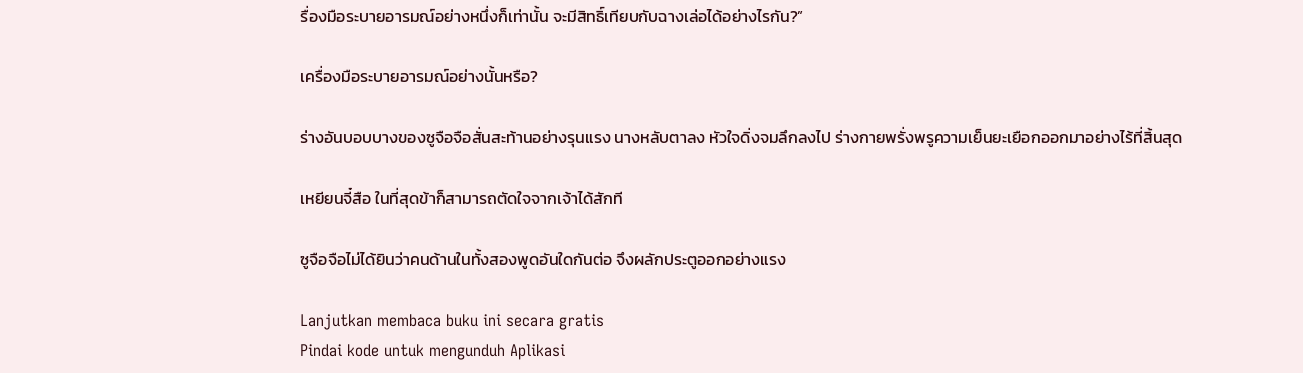รื่องมือระบายอารมณ์อย่างหนึ่งก็เท่านั้น จะมีสิทธิ์เทียบกับฉางเล่อได้อย่างไรกัน?”

เครื่องมือระบายอารมณ์อย่างนั้นหรือ?

ร่างอันบอบบางของซูจือจือสั่นสะท้านอย่างรุนแรง นางหลับตาลง หัวใจดิ่งจมลึกลงไป ร่างกายพรั่งพรูความเย็นยะเยือกออกมาอย่างไร้ที่สิ้นสุด

เหยียนจี๋สือ ในที่สุดข้าก็สามารถตัดใจจากเจ้าได้สักที

ซูจือจือไม่ได้ยินว่าคนด้านในทั้งสองพูดอันใดกันต่อ จึงผลักประตูออกอย่างแรง

Lanjutkan membaca buku ini secara gratis
Pindai kode untuk mengunduh Aplikasi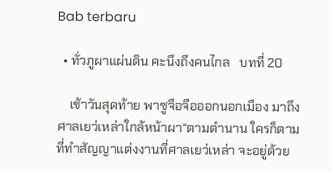Bab terbaru

  • ทั่วภูผาแผ่นดิน คะนึงถึงคนไกล   บทที่ 20

    เช้าวันสุดท้าย พาซูจือจือออกนอกเมือง มาถึงศาลเยว่เหล่าใกล้หน้าผา“ตามตำนาน ใครก็ตามที่ทำสัญญาแต่งงานที่ศาลเยว่เหล่า จะอยู่ด้วย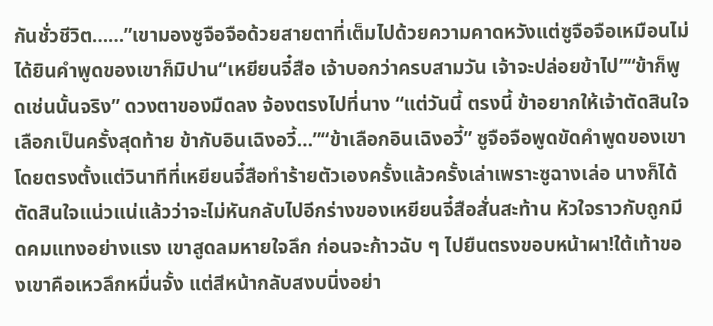กันชั่วชีวิต……”เขามองซูจือจือด้วยสายตาที่เต็มไปด้วยความคาดหวังแต่ซูจือจือเหมือนไม่ได้ยินคำพูดของเขาก็มิปาน“เหยียนจี๋สือ เจ้าบอกว่าครบสามวัน เจ้าจะปล่อยข้าไป”“ข้าก็พูดเช่นนั้นจริง” ดวงตาของมืดลง จ้องตรงไปที่นาง “แต่วันนี้ ตรงนี้ ข้าอยากให้เจ้าตัดสินใจเลือกเป็นครั้งสุดท้าย ข้ากับอินเฉิงอวี้…”“ข้าเลือกอินเฉิงอวี้” ซูจือจือพูดขัดคำพูดของเขาโดยตรงตั้งแต่วินาทีที่เหยียนจี๋สือทำร้ายตัวเองครั้งแล้วครั้งเล่าเพราะซูฉางเล่อ นางก็ได้ตัดสินใจแน่วแน่แล้วว่าจะไม่หันกลับไปอีกร่างของเหยียนจี๋สือสั่นสะท้าน หัวใจราวกับถูกมีดคมแทงอย่างแรง เขาสูดลมหายใจลึก ก่อนจะก้าวฉับ ๆ ไปยืนตรงขอบหน้าผา!ใต้เท้าของเขาคือเหวลึกหมื่นจั้ง แต่สีหน้ากลับสงบนิ่งอย่า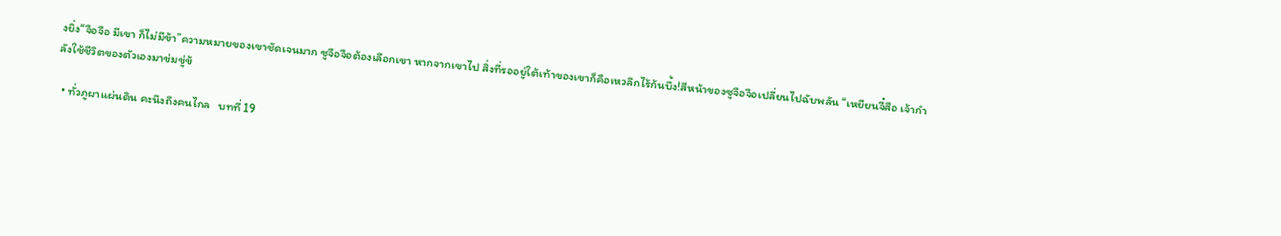งยิ่ง“จือจือ มีเขา ก็ไม่มีข้า”ความหมายของเขาชัดเจนมาก ซูจือจือต้องเลือกเขา หากจากเขาไป สิ่งที่รออยู่ใต้เท้าของเขาก็คือเหวลึกไร้ก้นบึ้ง!สีหน้าของซูจือจือเปลี่ยนไปฉับพลัน “เหยียนจี๋สือ เจ้ากำลังใช้ชีวิตของตัวเองมาข่มขู่ข้

  • ทั่วภูผาแผ่นดิน คะนึงถึงคนไกล   บทที่ 19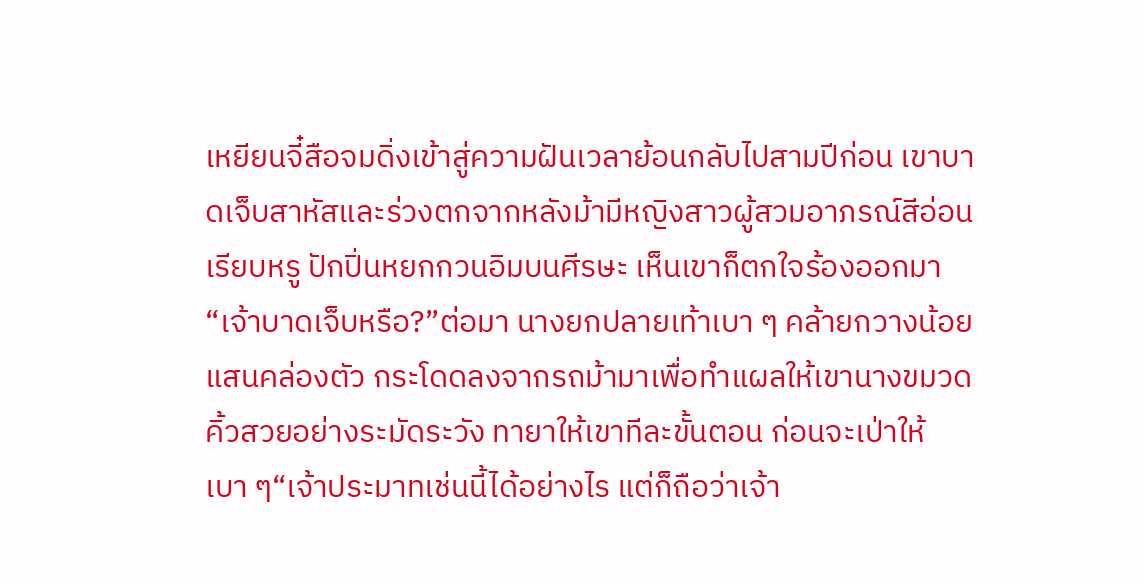เหยียนจี๋สือจมดิ่งเข้าสู่ความฝันเวลาย้อนกลับไปสามปีก่อน เขาบาดเจ็บสาหัสและร่วงตกจากหลังม้ามีหญิงสาวผู้สวมอาภรณ์สีอ่อนเรียบหรู ปักปิ่นหยกกวนอิมบนศีรษะ เห็นเขาก็ตกใจร้องออกมา“เจ้าบาดเจ็บหรือ?”ต่อมา นางยกปลายเท้าเบา ๆ คล้ายกวางน้อยแสนคล่องตัว กระโดดลงจากรถม้ามาเพื่อทำแผลให้เขานางขมวดคิ้วสวยอย่างระมัดระวัง ทายาให้เขาทีละขั้นตอน ก่อนจะเป่าให้เบา ๆ“เจ้าประมาทเช่นนี้ได้อย่างไร แต่ก็ถือว่าเจ้า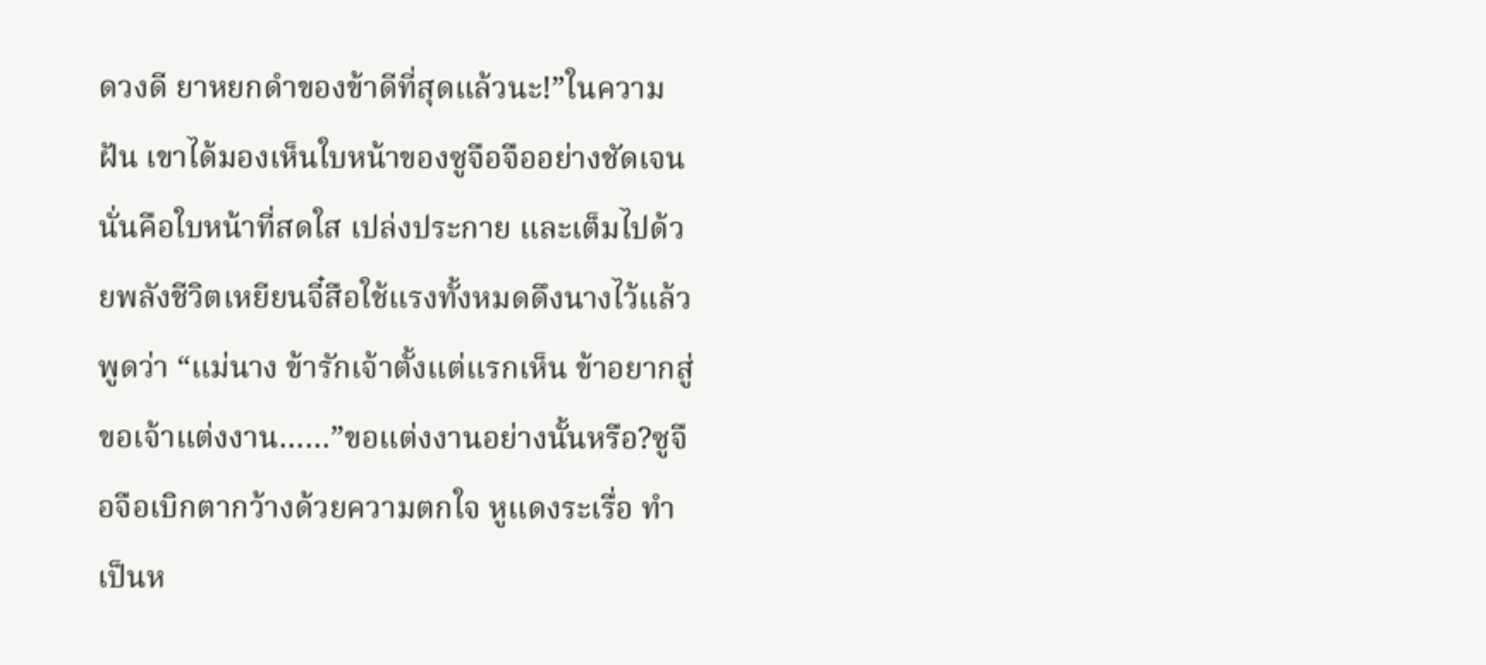ดวงดี ยาหยกดำของข้าดีที่สุดแล้วนะ!”ในความฝัน เขาได้มองเห็นใบหน้าของซูจือจืออย่างชัดเจนนั่นคือใบหน้าที่สดใส เปล่งประกาย และเต็มไปด้วยพลังชีวิตเหยียนจี๋สือใช้แรงทั้งหมดดึงนางไว้แล้วพูดว่า “แม่นาง ข้ารักเจ้าตั้งแต่แรกเห็น ข้าอยากสู่ขอเจ้าแต่งงาน……”ขอแต่งงานอย่างนั้นหรือ?ซูจือจือเบิกตากว้างด้วยความตกใจ หูแดงระเรื่อ ทำเป็นห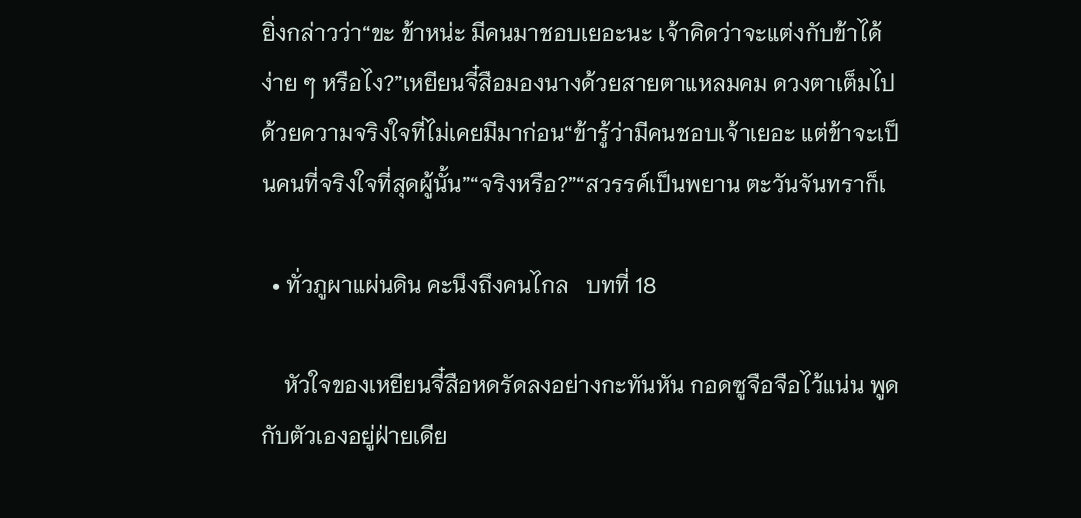ยิ่งกล่าวว่า“ขะ ข้าหน่ะ มีคนมาชอบเยอะนะ เจ้าคิดว่าจะแต่งกับข้าได้ง่าย ๆ หรือไง?”เหยียนจี๋สือมองนางด้วยสายตาแหลมคม ดวงตาเต็มไปด้วยความจริงใจที่ไม่เคยมีมาก่อน“ข้ารู้ว่ามีคนชอบเจ้าเยอะ แต่ข้าจะเป็นคนที่จริงใจที่สุดผู้นั้น”“จริงหรือ?”“สวรรค์เป็นพยาน ตะวันจันทราก็เ

  • ทั่วภูผาแผ่นดิน คะนึงถึงคนไกล   บทที่ 18

    หัวใจของเหยียนจี๋สือหดรัดลงอย่างกะทันหัน กอดซูจือจือไว้แน่น พูดกับตัวเองอยู่ฝ่ายเดีย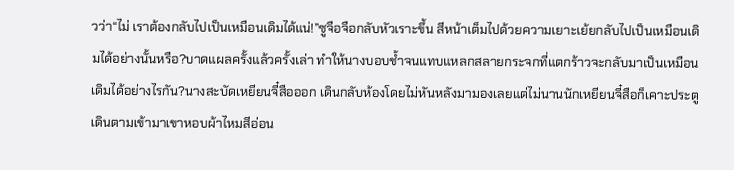วว่า“ไม่ เราต้องกลับไปเป็นเหมือนเดิมได้แน่!”ซูจือจือกลับหัวเราะขึ้น สีหน้าเต็มไปด้วยความเยาะเย้ยกลับไปเป็นเหมือนเดิมได้อย่างนั้นหรือ?บาดแผลครั้งแล้วครั้งเล่า ทำให้นางบอบช้ำจนแทบแหลกสลายกระจกที่แตกร้าวจะกลับมาเป็นเหมือนเดิมได้อย่างไรกัน?นางสะบัดเหยียนจี๋สือออก เดินกลับห้องโดยไม่หันหลังมามองเลยแต่ไม่นานนักเหยียนจี๋สือก็เคาะประตูเดินตามเข้ามาเขาหอบผ้าไหมสีอ่อน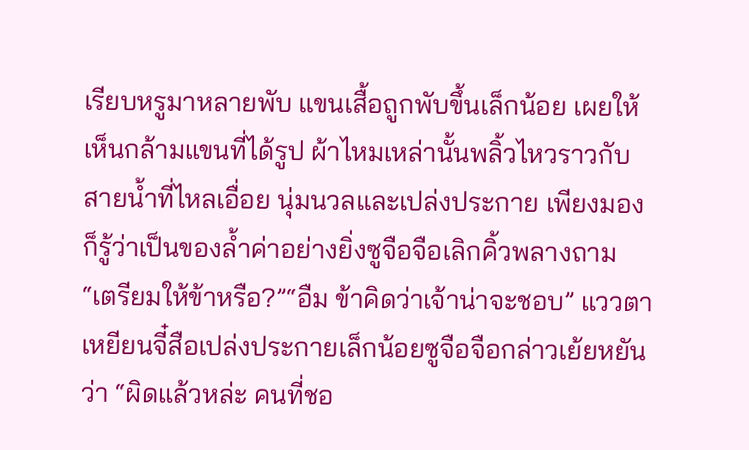เรียบหรูมาหลายพับ แขนเสื้อถูกพับขึ้นเล็กน้อย เผยให้เห็นกล้ามแขนที่ได้รูป ผ้าไหมเหล่านั้นพลิ้วไหวราวกับสายน้ำที่ไหลเอื่อย นุ่มนวลและเปล่งประกาย เพียงมองก็รู้ว่าเป็นของล้ำค่าอย่างยิ่งซูจือจือเลิกคิ้วพลางถาม “เตรียมให้ข้าหรือ?”“อืม ข้าคิดว่าเจ้าน่าจะชอบ” แววตาเหยียนจี๋สือเปล่งประกายเล็กน้อยซูจือจือกล่าวเย้ยหยันว่า “ผิดแล้วหล่ะ คนที่ชอ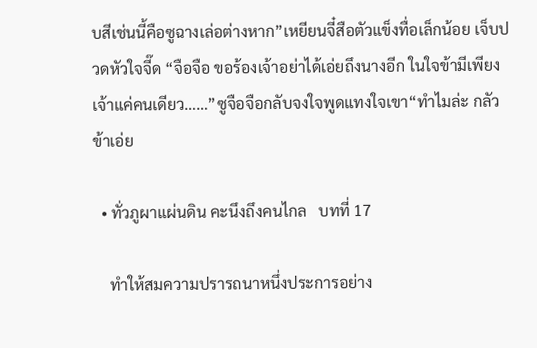บสีเช่นนี้คือซูฉางเล่อต่างหาก”เหยียนจี๋สือตัวแข็งทื่อเล็กน้อย เจ็บปวดหัวใจจี๊ด “จือจือ ขอร้องเจ้าอย่าได้เอ่ยถึงนางอีก ในใจข้ามีเพียงเจ้าแค่คนเดียว……”ซูจือจือกลับจงใจพูดแทงใจเขา“ทำไมล่ะ กลัวข้าเอ่ย

  • ทั่วภูผาแผ่นดิน คะนึงถึงคนไกล   บทที่ 17

    ทำให้สมความปรารถนาหนึ่งประการอย่าง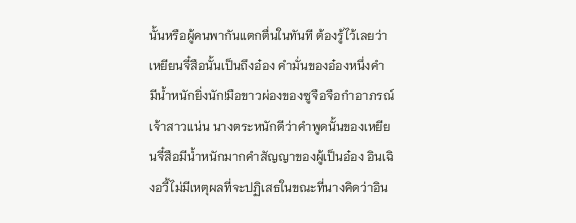นั้นหรือผู้คนพากันแตกตื่นในทันที ต้องรู้ไว้เลยว่าเหยียนจี๋สือนั้นเป็นถึงอ๋อง คำมั่นของอ๋องหนึ่งคำ มีน้ำหนักยิ่งนัก!มือขาวผ่องของซูจือจือกำอาภรณ์เจ้าสาวแน่น นางตระหนักดีว่าคำพูดนั้นของเหยียนจี๋สือมีน้ำหนักมากคำสัญญาของผู้เป็นอ๋อง อินเฉิงอวี้ไม่มีเหตุผลที่จะปฏิเสธในขณะที่นางคิดว่าอิน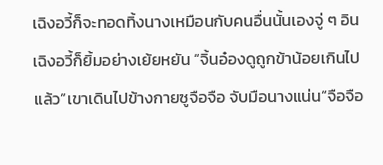เฉิงอวี้ก็จะทอดทิ้งนางเหมือนกับคนอื่นนั้นเองจู่ ๆ อินเฉิงอวี้ก็ยิ้มอย่างเย้ยหยัน “จิ้นอ๋องดูถูกข้าน้อยเกินไปแล้ว”เขาเดินไปข้างกายซูจือจือ จับมือนางแน่น“จือจือ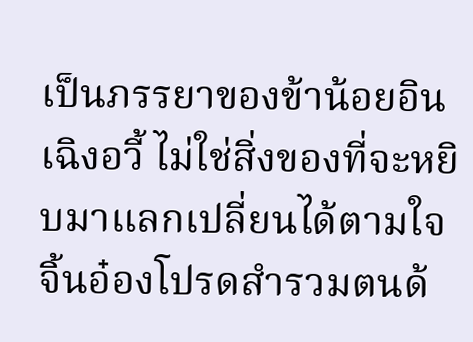เป็นภรรยาของข้าน้อยอินเฉิงอวี้ ไม่ใช่สิ่งของที่จะหยิบมาแลกเปลี่ยนได้ตามใจ จิ้นอ๋องโปรดสำรวมตนด้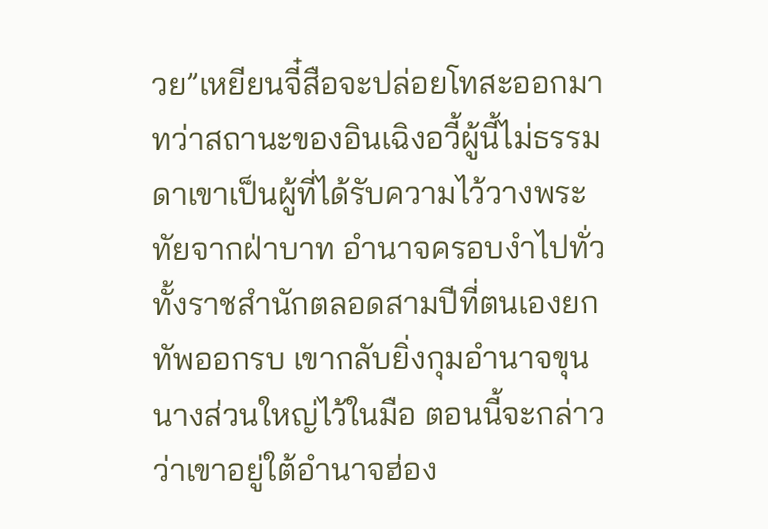วย”เหยียนจี๋สือจะปล่อยโทสะออกมา ทว่าสถานะของอินเฉิงอวี้ผู้นี้ไม่ธรรมดาเขาเป็นผู้ที่ได้รับความไว้วางพระทัยจากฝ่าบาท อำนาจครอบงำไปทั่วทั้งราชสำนักตลอดสามปีที่ตนเองยกทัพออกรบ เขากลับยิ่งกุมอำนาจขุนนางส่วนใหญ่ไว้ในมือ ตอนนี้จะกล่าวว่าเขาอยู่ใต้อำนาจฮ่อง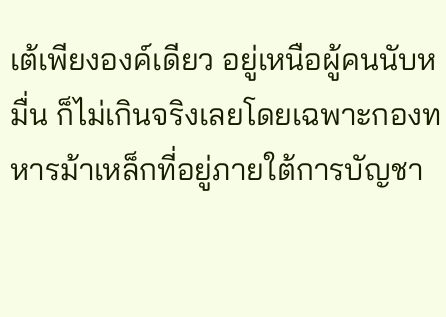เต้เพียงองค์เดียว อยู่เหนือผู้คนนับหมื่น ก็ไม่เกินจริงเลยโดยเฉพาะกองทหารม้าเหล็กที่อยู่ภายใต้การบัญชา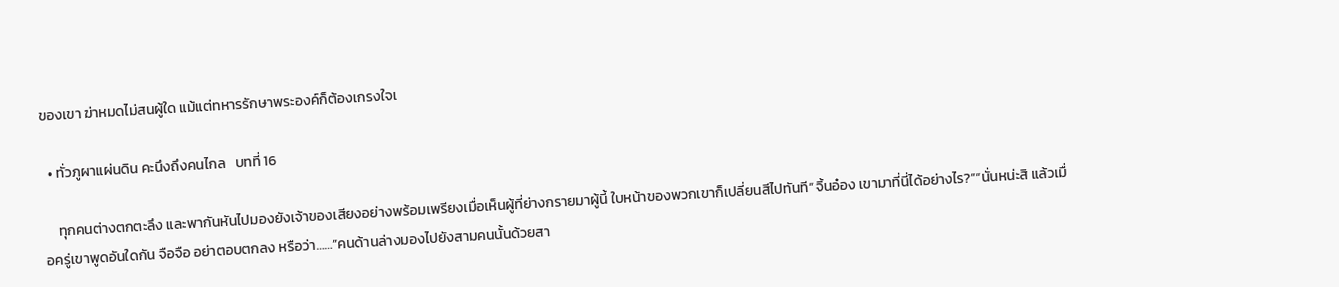ของเขา ฆ่าหมดไม่สนผู้ใด แม้แต่ทหารรักษาพระองค์ก็ต้องเกรงใจเ

  • ทั่วภูผาแผ่นดิน คะนึงถึงคนไกล   บทที่ 16

    ทุกคนต่างตกตะลึง และพากันหันไปมองยังเจ้าของเสียงอย่างพร้อมเพรียงเมื่อเห็นผู้ที่ย่างกรายมาผู้นี้ ใบหน้าของพวกเขาก็เปลี่ยนสีไปทันที“จิ้นอ๋อง เขามาที่นี่ได้อย่างไร?”“นั่นหน่ะสิ แล้วเมื่อครู่เขาพูดอันใดกัน จือจือ อย่าตอบตกลง หรือว่า……”คนด้านล่างมองไปยังสามคนนั้นด้วยสา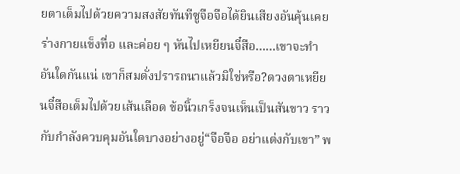ยตาเต็มไปด้วยความสงสัยทันทีซูจือจือได้ยินเสียงอันคุ้นเคย ร่างกายแข็งทื่อ และค่อย ๆ หันไปเหยียนจี๋สือ……เขาจะทำอันใดกันแน่ เขาก็สมดั่งปรารถนาแล้วมิใช่หรือ?ดวงตาเหยียนจี๋สือเต็มไปด้วยเส้นเลือด ข้อนิ้วเกร็งจนเห็นเป็นสันขาว ราวกับกำลังควบคุมอันใดบางอย่างอยู่“จือจือ อย่าแต่งกับเขา” พ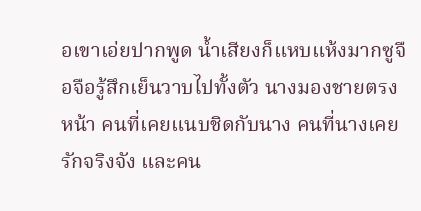อเขาเอ่ยปากพูด น้ำเสียงก็แหบแห้งมากซูจือจือรู้สึกเย็นวาบไปทั้งตัว นางมองชายตรงหน้า คนที่เคยแนบชิดกับนาง คนที่นางเคยรักจริงจัง และคน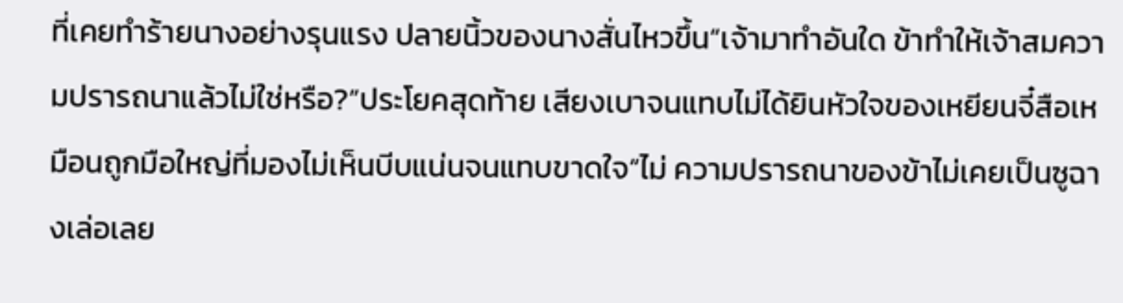ที่เคยทำร้ายนางอย่างรุนแรง ปลายนิ้วของนางสั่นไหวขึ้น“เจ้ามาทำอันใด ข้าทำให้เจ้าสมความปรารถนาแล้วไม่ใช่หรือ?”ประโยคสุดท้าย เสียงเบาจนแทบไม่ได้ยินหัวใจของเหยียนจี๋สือเหมือนถูกมือใหญ่ที่มองไม่เห็นบีบแน่นจนแทบขาดใจ“ไม่ ความปรารถนาของข้าไม่เคยเป็นซูฉางเล่อเลย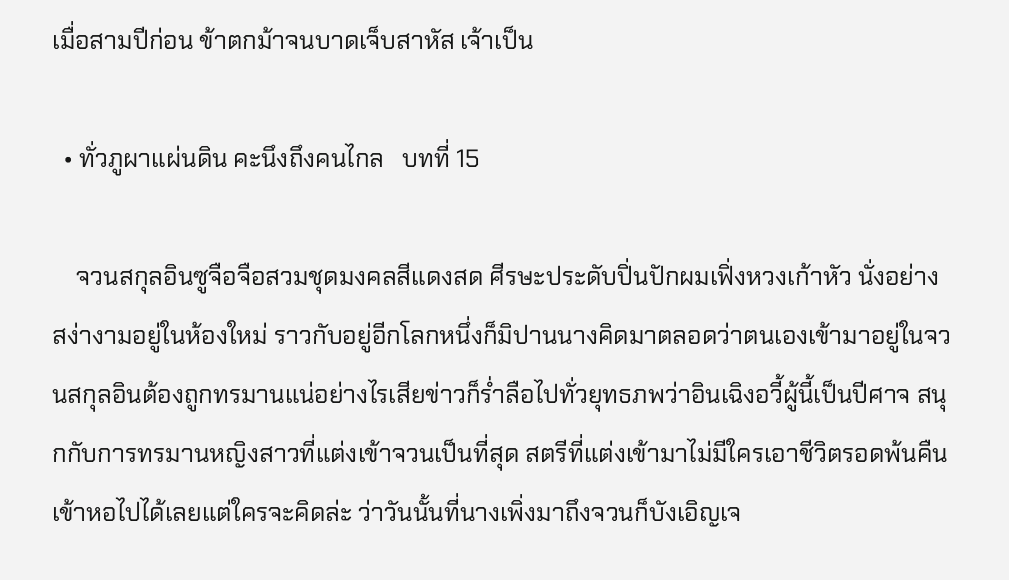เมื่อสามปีก่อน ข้าตกม้าจนบาดเจ็บสาหัส เจ้าเป็น

  • ทั่วภูผาแผ่นดิน คะนึงถึงคนไกล   บทที่ 15

    จวนสกุลอินซูจือจือสวมชุดมงคลสีแดงสด ศีรษะประดับปิ่นปักผมเฟิ่งหวงเก้าหัว นั่งอย่างสง่างามอยู่ในห้องใหม่ ราวกับอยู่อีกโลกหนึ่งก็มิปานนางคิดมาตลอดว่าตนเองเข้ามาอยู่ในจวนสกุลอินต้องถูกทรมานแน่อย่างไรเสียข่าวก็ร่ำลือไปทั่วยุทธภพว่าอินเฉิงอวี้ผู้นี้เป็นปีศาจ สนุกกับการทรมานหญิงสาวที่แต่งเข้าจวนเป็นที่สุด สตรีที่แต่งเข้ามาไม่มีใครเอาชีวิตรอดพ้นคืนเข้าหอไปได้เลยแต่ใครจะคิดล่ะ ว่าวันนั้นที่นางเพิ่งมาถึงจวนก็บังเอิญเจ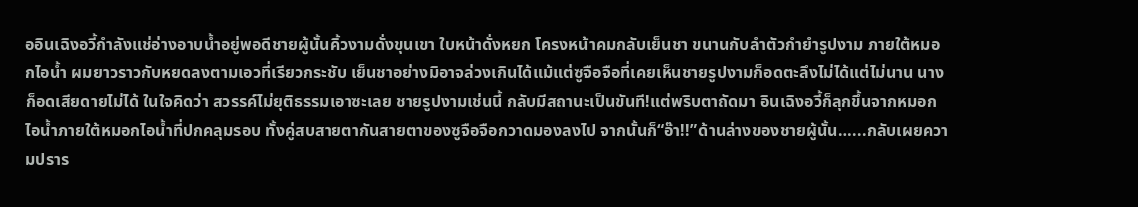ออินเฉิงอวี้กำลังแช่อ่างอาบน้ำอยู่พอดีชายผู้นั้นคิ้วงามดั่งขุนเขา ใบหน้าดั่งหยก โครงหน้าคมกลับเย็นชา ขนานกับลำตัวกำยำรูปงาม ภายใต้หมอกไอน้ำ ผมยาวราวกับหยดลงตามเอวที่เรียวกระชับ เย็นชาอย่างมิอาจล่วงเกินได้แม้แต่ซูจือจือที่เคยเห็นชายรูปงามก็อดตะลึงไม่ได้แต่ไม่นาน นางก็อดเสียดายไม่ได้ ในใจคิดว่า สวรรค์ไม่ยุติธรรมเอาซะเลย ชายรูปงามเช่นนี้ กลับมีสถานะเป็นขันที!แต่พริบตาถัดมา อินเฉิงอวี้ก็ลุกขึ้นจากหมอกไอน้ำภายใต้หมอกไอน้ำที่ปกคลุมรอบ ทั้งคู่สบสายตากันสายตาของซูจือจือกวาดมองลงไป จากนั้นก็“อ๊า!!”ด้านล่างของชายผู้นั้น…...กลับเผยความปราร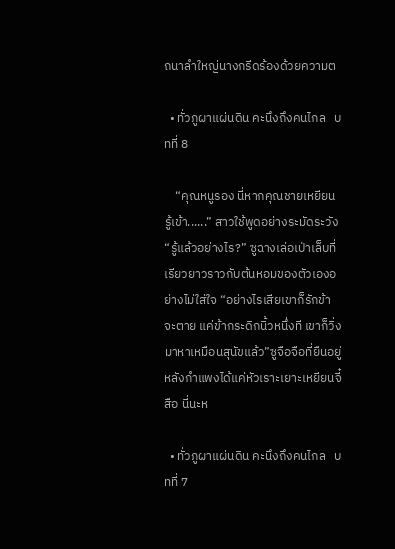ถนาลำใหญ่นางกรีดร้องด้วยความต

  • ทั่วภูผาแผ่นดิน คะนึงถึงคนไกล   บทที่ 8

    “คุณหนูรอง นี่หากคุณชายเหยียนรู้เข้า......” สาวใช้พูดอย่างระมัดระวัง“รู้แล้วอย่างไร?” ซูฉางเล่อเป่าเล็บที่เรียวยาวราวกับต้นหอมของตัวเองอย่างไม่ใส่ใจ “อย่างไรเสียเขาก็รักข้าจะตาย แค่ข้ากระดิกนิ้วหนึ่งที เขาก็วิ่งมาหาเหมือนสุนัขแล้ว”ซูจือจือที่ยืนอยู่หลังกำแพงได้แค่หัวเราะเยาะเหยียนจี๋สือ นี่นะห

  • ทั่วภูผาแผ่นดิน คะนึงถึงคนไกล   บทที่ 7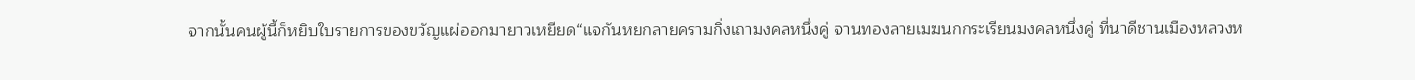จากนั้นคนผู้นี้ก็หยิบใบรายการของขวัญแผ่ออกมายาวเหยียด“แจกันหยกลายครามกิ่งเถามงคลหนึ่งคู่ จานทองลายเมฆนกกระเรียนมงคลหนึ่งคู่ ที่นาดีชานเมืองหลวงห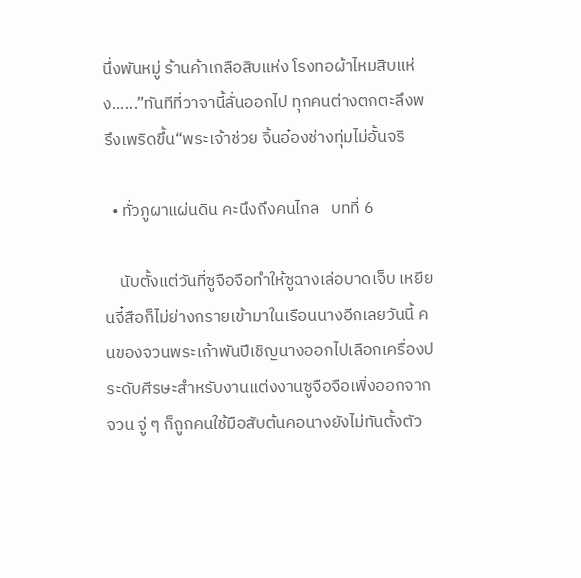นึ่งพันหมู่ ร้านค้าเกลือสิบแห่ง โรงทอผ้าไหมสิบแห่ง......”ทันทีที่วาจานี้ลั่นออกไป ทุกคนต่างตกตะลึงพรึงเพริดขึ้น“พระเจ้าช่วย จิ้นอ๋องช่างทุ่มไม่อั้นจริ

  • ทั่วภูผาแผ่นดิน คะนึงถึงคนไกล   บทที่ 6

    นับตั้งแต่วันที่ซูจือจือทำให้ซูฉางเล่อบาดเจ็บ เหยียนจี๋สือก็ไม่ย่างกรายเข้ามาในเรือนนางอีกเลยวันนี้ คนของจวนพระเก้าพันปีเชิญนางออกไปเลือกเครื่องประดับศีรษะสำหรับงานแต่งงานซูจือจือเพิ่งออกจากจวน จู่ ๆ ก็ถูกคนใช้มือสับต้นคอนางยังไม่ทันตั้งตัว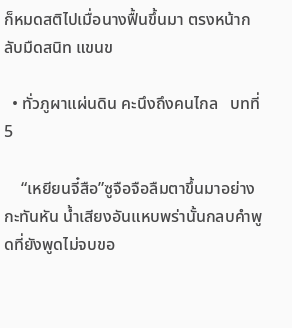ก็หมดสติไปเมื่อนางฟื้นขึ้นมา ตรงหน้ากลับมืดสนิท แขนข

  • ทั่วภูผาแผ่นดิน คะนึงถึงคนไกล   บทที่ 5

    “เหยียนจี๋สือ”ซูจือจือลืมตาขึ้นมาอย่างกะทันหัน น้ำเสียงอันแหบพร่านั้นกลบคำพูดที่ยังพูดไม่จบขอ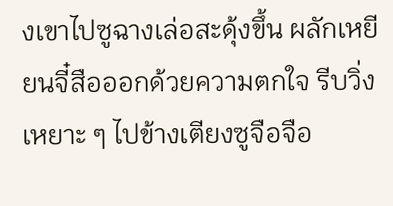งเขาไปซูฉางเล่อสะดุ้งขึ้น ผลักเหยียนจี๋สือออกด้วยความตกใจ รีบวิ่งเหยาะ ๆ ไปข้างเตียงซูจือจือ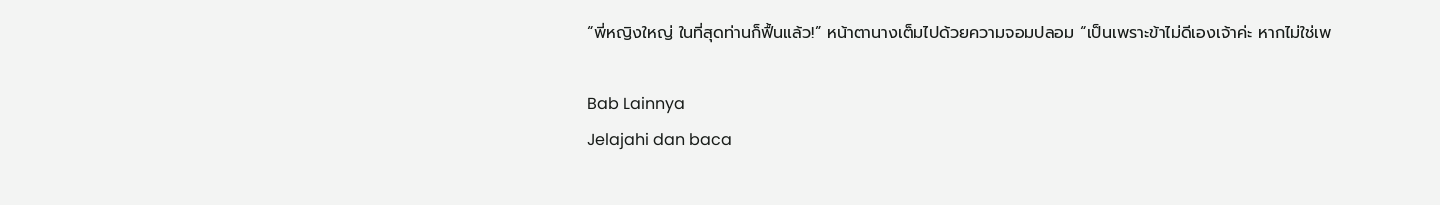“พี่หญิงใหญ่ ในที่สุดท่านก็ฟื้นแล้ว!” หน้าตานางเต็มไปด้วยความจอมปลอม “เป็นเพราะข้าไม่ดีเองเจ้าค่ะ หากไม่ใช่เพ

Bab Lainnya
Jelajahi dan baca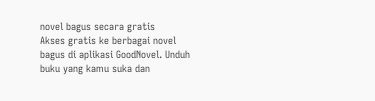novel bagus secara gratis
Akses gratis ke berbagai novel bagus di aplikasi GoodNovel. Unduh buku yang kamu suka dan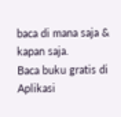baca di mana saja & kapan saja.
Baca buku gratis di Aplikasi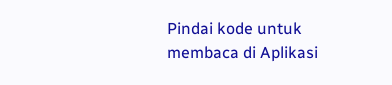Pindai kode untuk membaca di Aplikasi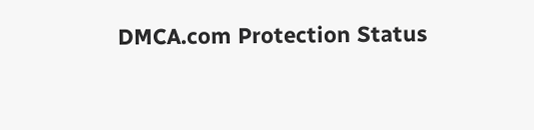DMCA.com Protection Status